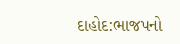દાહોદ:ભાજપનો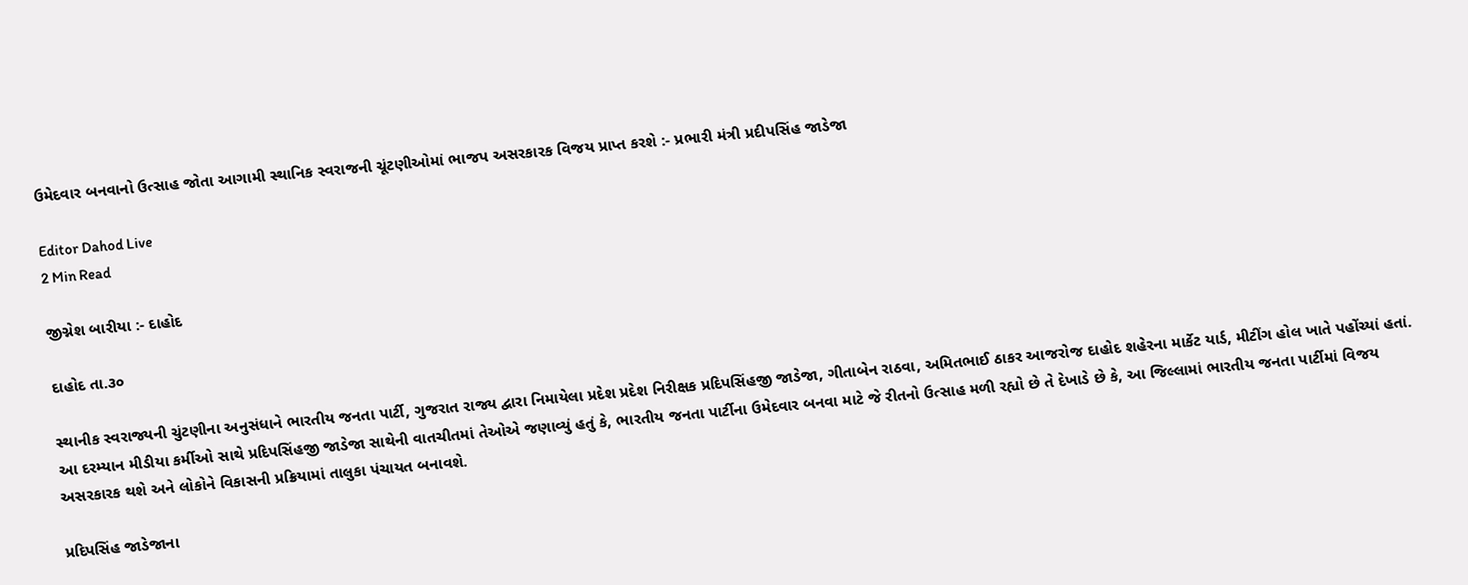ઉમેદવાર બનવાનો ઉત્સાહ જોતા આગામી સ્થાનિક સ્વરાજની ચૂંટણીઓમાં ભાજપ અસરકારક વિજય પ્રાપ્ત કરશે :- પ્રભારી મંત્રી પ્રદીપસિંહ જાડેજા

Editor Dahod Live
2 Min Read

જીગ્નેશ બારીયા :- દાહોદ

દાહોદ તા.૩૦

સ્થાનીક સ્વરાજ્યની ચુંટણીના અનુસંધાને ભારતીય જનતા પાર્ટી, ગુજરાત રાજ્ય દ્વારા નિમાયેલા પ્રદેશ પ્રદેશ નિરીક્ષક પ્રદિપસિંહજી જાડેજા, ગીતાબેન રાઠવા, અમિતભાઈ ઠાકર આજરોજ દાહોદ શહેરના માર્કેટ યાર્ડ, મીટીંગ હોલ ખાતે પહોંચ્યાં હતાં. આ દરમ્યાન મીડીયા કર્મીઓ સાથે પ્રદિપસિંહજી જાડેજા સાથેની વાતચીતમાં તેઓએ જણાવ્યું હતું કે, ભારતીય જનતા પાર્ટીના ઉમેદવાર બનવા માટે જે રીતનો ઉત્સાહ મળી રહ્યો છે તે દેખાડે છે કે, આ જિલ્લામાં ભારતીય જનતા પાર્ટીમાં વિજય અસરકારક થશે અને લોકોને વિકાસની પ્રક્રિયામાં તાલુકા પંચાયત બનાવશે.

પ્રદિપસિંહ જાડેજાના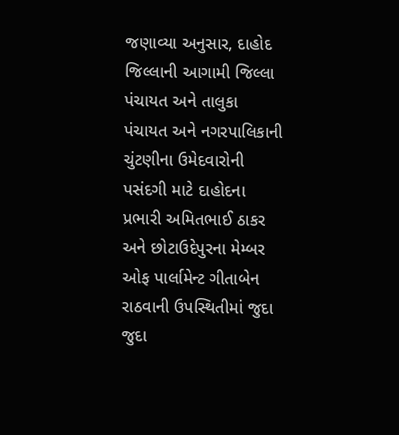જણાવ્યા અનુસાર, દાહોદ જિલ્લાની આગામી જિલ્લા પંચાયત અને તાલુકા પંચાયત અને નગરપાલિકાની ચુંટણીના ઉમેદવારોની પસંદગી માટે દાહોદના પ્રભારી અમિતભાઈ ઠાકર અને છોટાઉદેપુરના મેમ્બર ઓફ પાર્લામેન્ટ ગીતાબેન રાઠવાની ઉપસ્થિતીમાં જુદા જુદા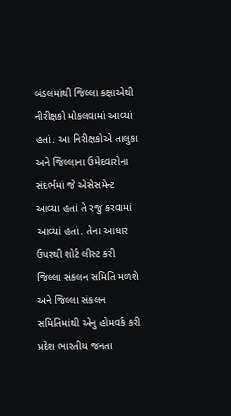બંડલમાંથી જિલ્લા કક્ષાએથી નીરીક્ષકો મોકલવામાં આવ્યાં હતાં. આ નિરીક્ષકોએ તાલુકા અને જિલ્લાના ઉમેદવારોના સંદર્ભમાં જે એસેસમેન્ટ આવ્યા હતાં તે રજુ કરવામાં આવ્યાં હતાં. તેના આધાર ઉપરથી શોર્ટ લીસ્ટ કરી જિલ્લા સંકલન સમિતિ મળશે અને જિલ્લા સંકલન સમિતિમાંથી એનુ હોમવર્ક કરી પ્રદેશ ભારતીય જનતા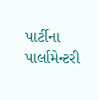પાર્ટીના પાર્લામેન્ટરી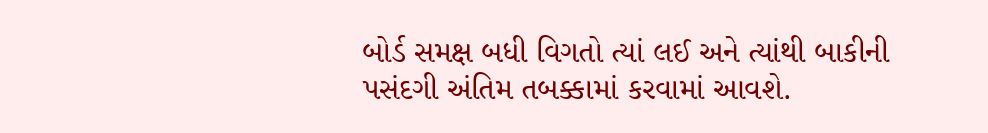બોર્ડ સમક્ષ બધી વિગતો ત્યાં લઈ અને ત્યાંથી બાકીની પસંદગી અંતિમ તબક્કામાં કરવામાં આવશે.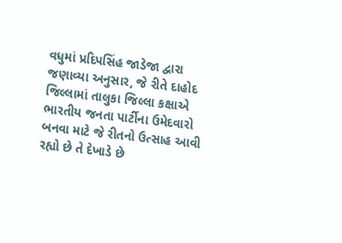વધુમાં પ્રદિપસિંહ જાડેજા દ્વારા જણાવ્યા અનુસાર, જે રીતે દાહોદ જિલ્લામાં તાલુકા જિલ્લા કક્ષાએ ભારતીય જનતા પાર્ટીના ઉમેદવારો બનવા માટે જે રીતનો ઉત્સાહ આવી રહ્યો છે તે દેખાડે છે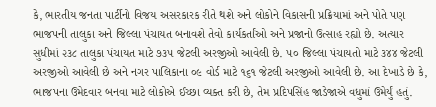કે, ભારતીય જનતા પાર્ટીનો વિજય અસરકારક રીતે થશે અને લોકોને વિકાસની પ્રક્રિયામાં અને પોતે પણ ભાજપની તાલુકા અને જિલ્લા પંચાયત બનાવશે તેવો કાર્યકર્તાંઓ અને પ્રજાનો ઉત્સાહ રહ્યો છે. અત્યાર સુધીમાં ૨૩૮ તાલુકા પંચાયત માટે ૭૩૫ જેટલી અરજીઓ આવેલી છે. ૫૦ જિલ્લા પંચાયતો માટે ૩૪૪ જેટલી અરજીઓ આવેલી છે અને નગર પાલિકાના ૦૯ વોર્ડ માટે ૧૬૧ જેટલી અરજીઓ આવેલી છે. આ દેખાડે છે કે, ભાજપના ઉમેદવાર બનવા માટે લોકોએ ઈચ્છા વ્યક્ત કરી છે, તેમ પ્રદિપસિંહ જાડેજાએ વધુમાં ઉમેર્યું હતું.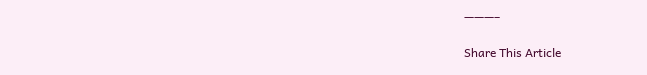———–

Share This Article